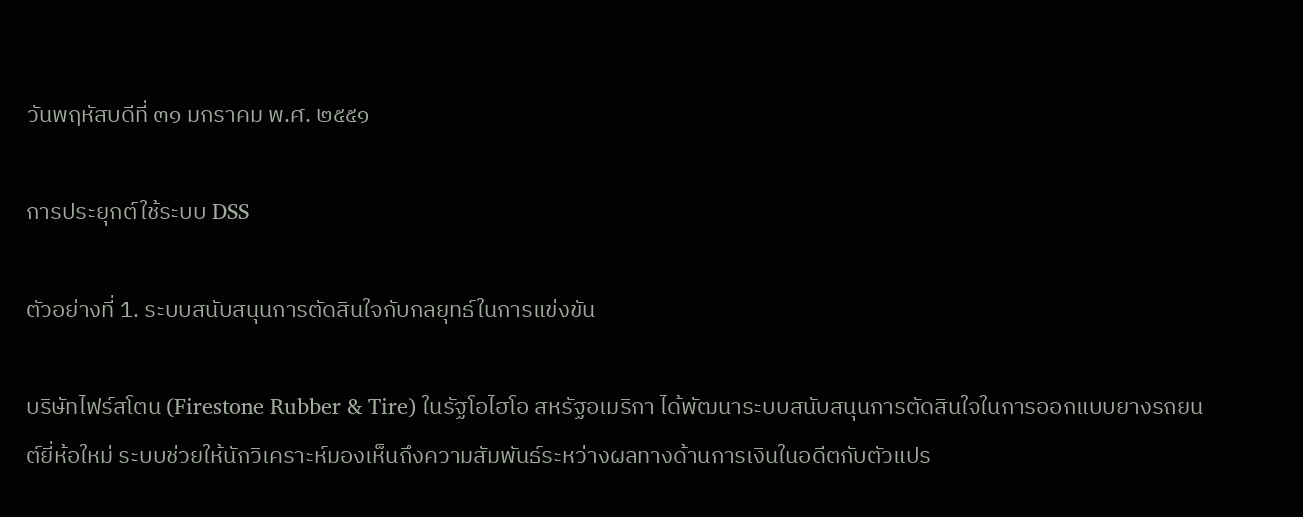วันพฤหัสบดีที่ ๓๑ มกราคม พ.ศ. ๒๕๕๑

การประยุกต์ใช้ระบบ DSS

ตัวอย่างที่ 1. ระบบสนับสนุนการตัดสินใจกับกลยุทธ์ในการแข่งขัน

บริษัทไฟร์สโตน (Firestone Rubber & Tire) ในรัฐโอไฮโอ สหรัฐอเมริกา ได้พัฒนาระบบสนับสนุนการตัดสินใจในการออกแบบยางรถยนต์ยี่ห้อใหม่ ระบบช่วยให้นักวิเคราะห์มองเห็นถึงความสัมพันธ์ระหว่างผลทางด้านการเงินในอดีตกับตัวแปร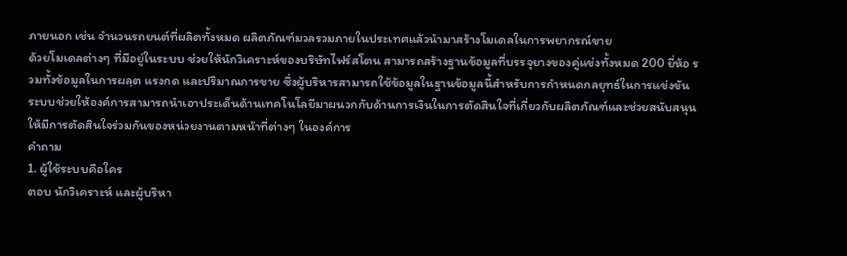ภายนอก เช่น จำนวนรถยนต์ที่ผลิตทั้งหมด ผลิตภัณฑ์มวลรวมภายในประเทศแล้วนำมาสร้างโมเดลในการพยากรณ์ขาย
ด้วยโมเดลต่างๆ ที่มีอยู่ในระบบ ช่วยให้นักวิเคราะห์ของบริษัทไฟร์สโตน สามารถสร้างฐานข้อมูลที่บรรจุยางของคู่แข่งทั้งหมด 200 ยี่ห้อ รวมทั้งข้อมูลในการผลฺต แรงกด และปริมาณการขาย ซึ่งผู้บริหารสามารถใช้ข้อมูลในฐานข้อมูลนี้สำหรับการกำหนดกลยุทธ์ในการแข่งขัน ระบบช่วยให้องค์การสามารถนำเอาประเด็นด้านเทคโนโลยีมาผนวกกับด้านการเงินในการตัดสินใจที่เกี่ยวกับผลิตภัณฑ์และช่วยสนับสนุนให้มีการตัดสินใจร่วมกันของหน่วยงานตามหน้าที่ต่างๆ ในองค์การ
คำถาม
1. ผู้ใช้ระบบคือใคร
ตอบ นักวิเคราะห์ และผู้บริหา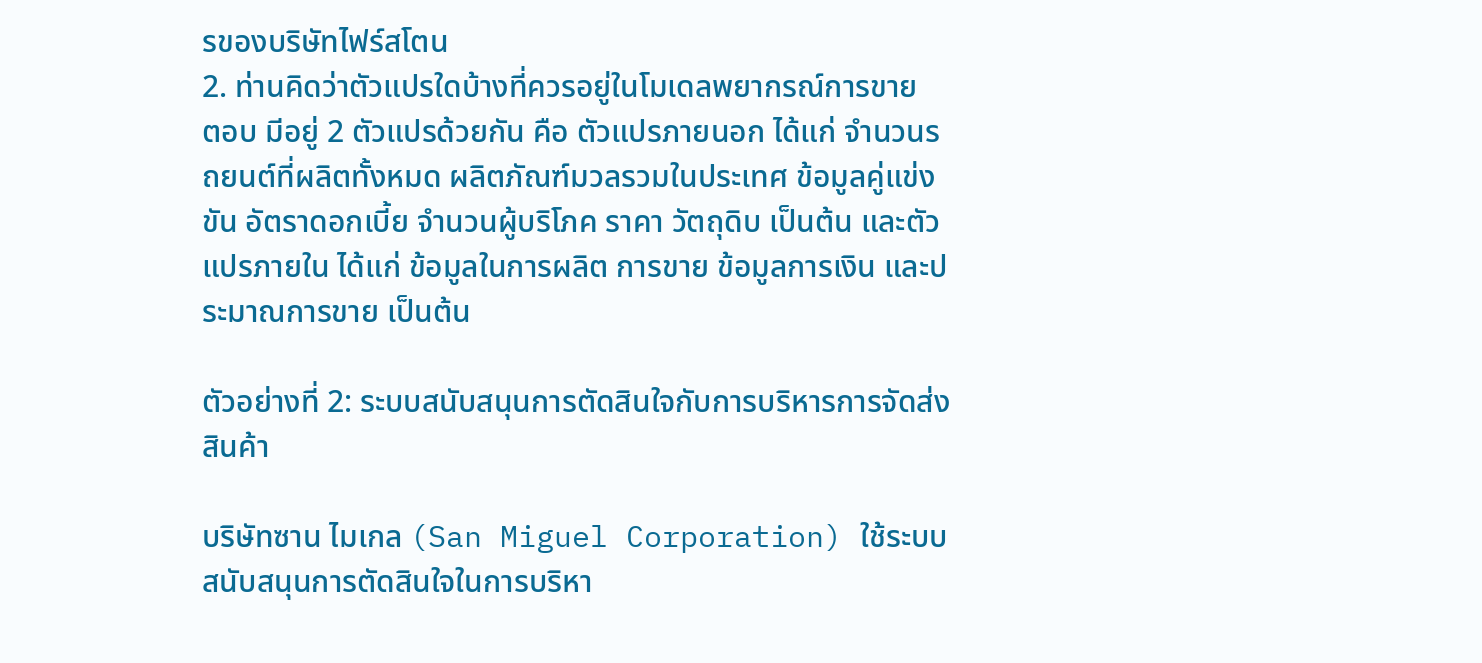รของบริษัทไฟร์สโตน
2. ท่านคิดว่าตัวแปรใดบ้างที่ควรอยู่ในโมเดลพยากรณ์การขาย
ตอบ มีอยู่ 2 ตัวแปรด้วยกัน คือ ตัวแปรภายนอก ได้แก่ จำนวนรถยนต์ที่ผลิตทั้งหมด ผลิตภัณฑ์มวลรวมในประเทศ ข้อมูลคู่แข่งขัน อัตราดอกเบี้ย จำนวนผู้บริโภค ราคา วัตถุดิบ เป็นต้น และตัวแปรภายใน ได้แก่ ข้อมูลในการผลิต การขาย ข้อมูลการเงิน และประมาณการขาย เป็นต้น

ตัวอย่างที่ 2: ระบบสนับสนุนการตัดสินใจกับการบริหารการจัดส่งสินค้า

บริษัทซาน ไมเกล (San Miguel Corporation) ใช้ระบบสนับสนุนการตัดสินใจในการบริหา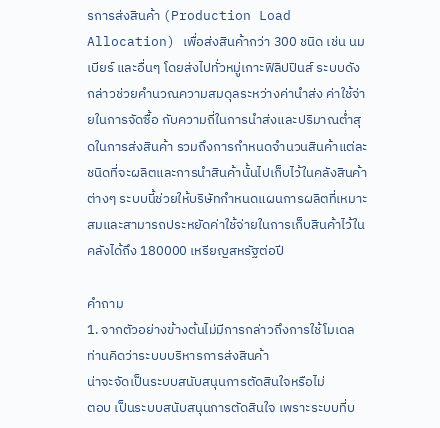รการส่งสินค้า (Production Load Allocation) เพื่อส่งสินค้ากว่า 300 ชนิด เช่น นม เบียร์ และอื่นๆ โดยส่งไปทั่วหมู่เกาะฟิลิปปินส์ ระบบดังกล่าวช่วยคำนวณความสมดุลระหว่างค่านำส่ง ค่าใช้จ่ายในการจัดซื้อ กับความถี่ในการนำส่งและปริมาณต่ำสุดในการส่งสินค้า รวมถึงการกำหนดจำนวนสินค้าแต่ละชนิดที่จะผลิตและการนำสินค้านั้นไปเก็บไว้ในคลังสินค้าต่างๆ ระบบนี้ช่วยให้บริษัทกำหนดแผนการผลิตที่เหมาะสมและสามารถประหยัดค่าใช้จ่ายในการเก็บสินค้าไว้ในคลังได้ถึง 180000 เหรียญสหรัฐต่อปี

คำถาม
1. จากตัวอย่างข้างต้นไม่มีการกล่าวถึงการใช้โมเดล ท่านคิดว่าระบบบริหารการส่งสินค้า
น่าจะจัดเป็นระบบสนับสนุนการตัดสินใจหรือไม่
ตอบ เป็นระบบสนับสนุนการตัดสินใจ เพราะระบบที่บ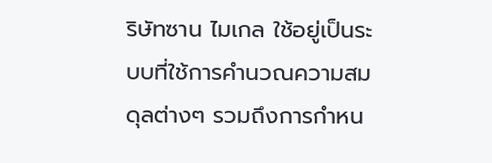ริษัทซาน ไมเกล ใช้อยู่เป็นระบบที่ใช้การคำนวณความสมดุลต่างๆ รวมถึงการกำหน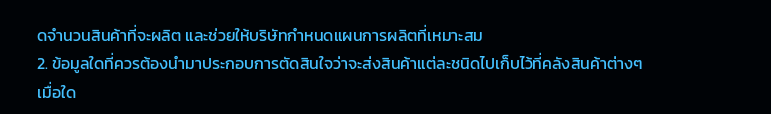ดจำนวนสินค้าที่จะผลิต และช่วยให้บริษัทกำหนดแผนการผลิตที่เหมาะสม
2. ข้อมูลใดที่ควรต้องนำมาประกอบการตัดสินใจว่าจะส่งสินค้าแต่ละชนิดไปเก็บไว้ที่คลังสินค้าต่างๆ เมื่อใด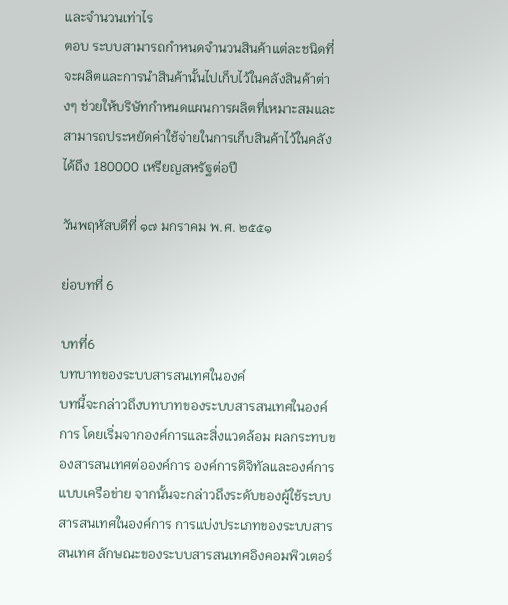และจำนวนเท่าไร
ตอบ ระบบสามารถกำหนดจำนวนสินค้าแต่ละชนิดที่จะผลิตและการนำสินค้านั้นไปเก็บไว้ในคลังสินค้าต่างๆ ช่วยให้บริษัทกำหนดแผนการผลิตที่เหมาะสมและสามารถประหยัดค่าใช้จ่ายในการเก็บสินค้าไว้ในคลังได้ถึง 180000 เหรียญสหรัฐต่อปี

วันพฤหัสบดีที่ ๑๗ มกราคม พ.ศ. ๒๕๕๑

ย่อบทที่ 6

บทที่6
บทบาทของระบบสารสนเทศในองค์
บทนี้จะกล่าวถึงบทบาทของระบบสารสนเทศในองค์การ โดยเริ่มจากองค์การและสิ่งแวดล้อม ผลกระทบของสารสนเทศต่อองค์การ องค์การดิจิทัลและองค์การแบบเครือข่าย จากนั้นจะกล่าวถึงระดับของผู้ใช้ระบบสารสนเทศในองค์การ การแบ่งประเภทของระบบสารสนเทศ ลักษณะของระบบสารสนเทศอิงคอมพิวเตอร์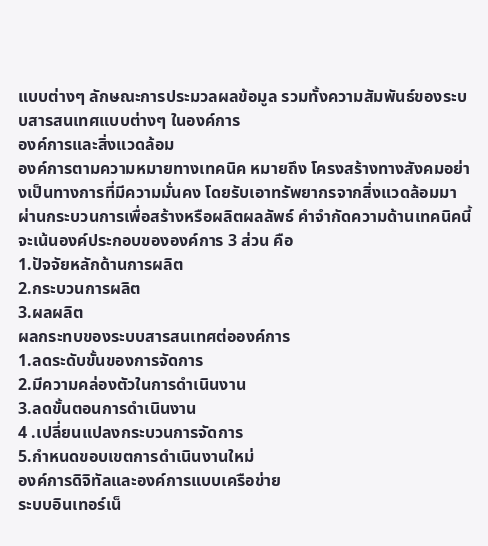แบบต่างๆ ลักษณะการประมวลผลข้อมูล รวมทั้งความสัมพันธ์ของระบบสารสนเทศแบบต่างๆ ในองค์การ
องค์การและสิ่งแวดล้อม
องค์การตามความหมายทางเทคนิค หมายถึง โครงสร้างทางสังคมอย่างเป็นทางการที่มีความมั่นคง โดยรับเอาทรัพยากรจากสิ่งแวดล้อมมาผ่านกระบวนการเพื่อสร้างหรือผลิตผลลัพธ์ คำจำกัดความด้านเทคนิคนี้จะเน้นองค์ประกอบขององค์การ 3 ส่วน คือ
1.ปัจจัยหลักด้านการผลิต
2.กระบวนการผลิต
3.ผลผลิต
ผลกระทบของระบบสารสนเทศต่อองค์การ
1.ลดระดับขั้นของการจัดการ
2.มีความคล่องตัวในการดำเนินงาน
3.ลดขั้นตอนการดำเนินงาน
4 .เปลี่ยนแปลงกระบวนการจัดการ
5.กำหนดขอบเขตการดำเนินงานใหม่
องค์การดิจิทัลและองค์การแบบเครือข่าย
ระบบอินเทอร์เน็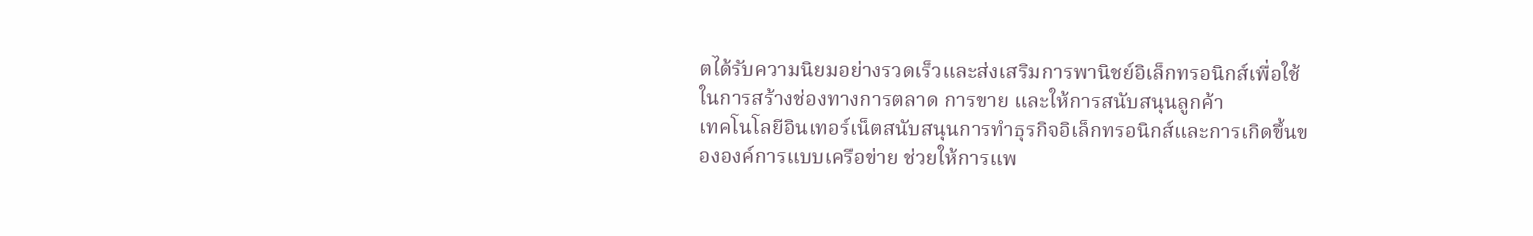ตได้รับความนิยมอย่างรวดเร็วและส่งเสริมการพานิชย์อิเล็กทรอนิกส์เพื่อใช้ในการสร้างช่องทางการตลาด การขาย และให้การสนับสนุนลูกค้า
เทคโนโลยีอินเทอร์เน็ตสนับสนุนการทำธุรกิจอิเล็กทรอนิกส์และการเกิดขึ้นขององค์การแบบเครือข่าย ช่วยให้การแพ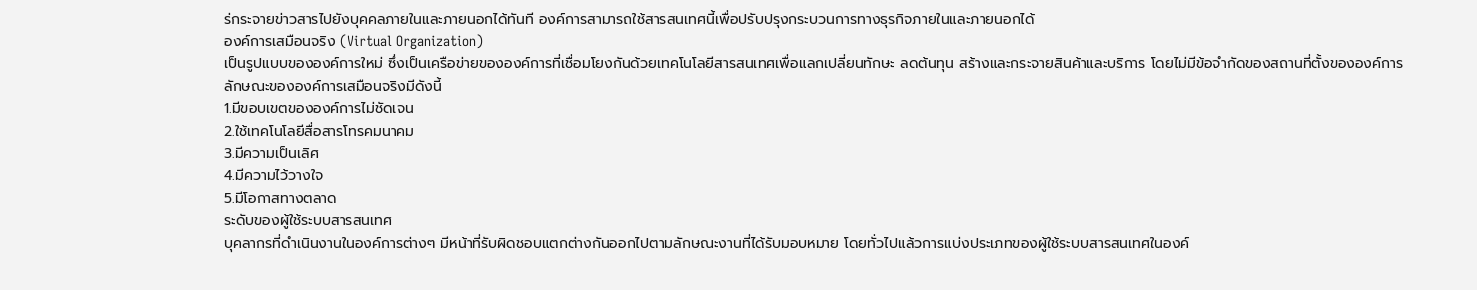ร่กระจายข่าวสารไปยังบุคคลภายในและภายนอกได้ทันที องค์การสามารถใช้สารสนเทศนี้เพื่อปรับปรุงกระบวนการทางธุรกิจภายในและภายนอกได้
องค์การเสมือนจริง (Virtual Organization)
เป็นรูปแบบขององค์การใหม่ ซึ่งเป็นเครือข่ายขององค์การที่เชื่อมโยงกันด้วยเทคโนโลยีสารสนเทศเพื่อแลกเปลี่ยนทักษะ ลดต้นทุน สร้างและกระจายสินค้าและบริการ โดยไม่มีข้อจำกัดของสถานที่ตั้งขององค์การ
ลักษณะขององค์การเสมือนจริงมีดังนี้
1.มีขอบเขตขององค์การไม่ชัดเจน
2.ใช้เทคโนโลยีสื่อสารโทรคมนาคม
3.มีความเป็นเลิศ
4.มีความไว้วางใจ
5.มีโอกาสทางตลาด
ระดับของผู้ใช้ระบบสารสนเทศ
บุคลากรที่ดำเนินงานในองค์การต่างๆ มีหน้าที่รับผิดชอบแตกต่างกันออกไปตามลักษณะงานที่ได้รับมอบหมาย โดยทั่วไปแล้วการแบ่งประเภทของผู้ใช้ระบบสารสนเทศในองค์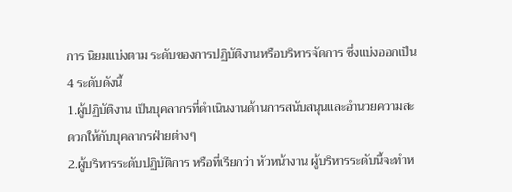การ นิยมแบ่งตาม ระดับของการปฏิบัติงานหรือบริหารจัดการ ซึ่งแบ่งออกเป็น 4 ระดับดังนี้
1.ผู้ปฏิบัติงาน เป็นบุคลากรที่ดำเนินงานด้านการสนับสนุนและอำนวยความสะดวกให้กับบุคลากรฝ่ายต่างๆ
2.ผู้บริหารระดับปฏิบัติการ หรือที่เรียกว่า หัวหน้างาน ผู้บริหารระดับนี้จะทำห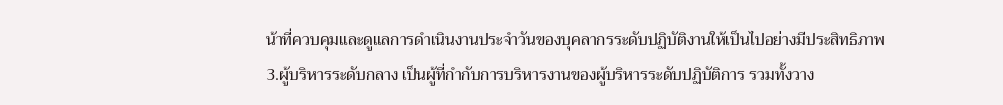น้าที่ควบคุมและดูแลการดำเนินงานประจำวันของบุคลากรระดับปฏิบัติงานให้เป็นไปอย่างมีประสิทธิภาพ
3.ผู้บริหารระดับกลาง เป็นผู้ที่กำกับการบริหารงานของผู้บริหารระดับปฏิบัติการ รวมทั้งวาง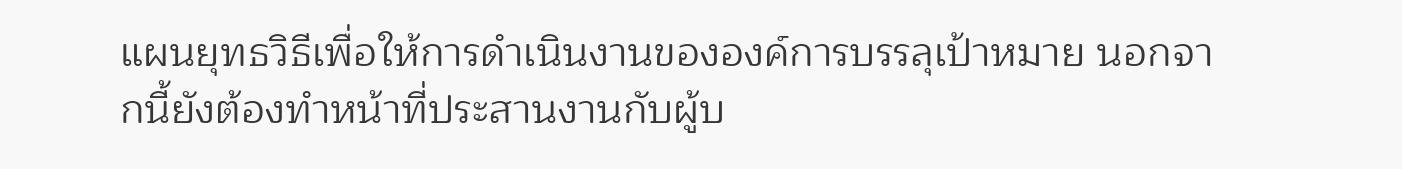แผนยุทธวิธีเพื่อให้การดำเนินงานขององค์การบรรลุเป้าหมาย นอกจากนี้ยังต้องทำหน้าที่ประสานงานกับผู้บ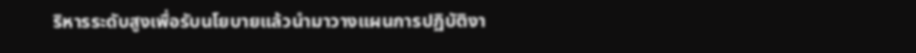ริหารระดับสูงเพื่อรับนโยบายแล้วนำมาวางแผนการปฏิบัติงา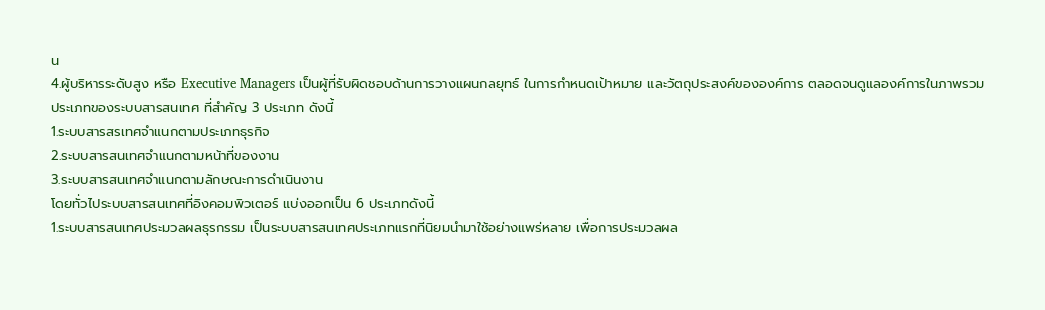น
4.ผู้บริหารระดับสูง หรือ Executive Managers เป็นผู้ที่รับผิดชอบด้านการวางแผนกลยุทธ์ ในการกำหนดเป้าหมาย และวัตถุประสงค์ขององค์การ ตลอดจนดูแลองค์การในภาพรวม
ประเภทของระบบสารสนเทศ ที่สำคัญ 3 ประเภท ดังนี้
1.ระบบสารสรเทศจำแนกตามประเภทธุรกิจ
2.ระบบสารสนเทศจำแนกตามหน้าที่ของงาน
3.ระบบสารสนเทศจำแนกตามลักษณะการดำเนินงาน
โดยทั่วไประบบสารสนเทศที่อิงคอมพิวเตอร์ แบ่งออกเป็น 6 ประเภทดังนี้
1.ระบบสารสนเทศประมวลผลธุรกรรม เป็นระบบสารสนเทศประเภทแรกที่นิยมนำมาใช้อย่างแพร่หลาย เพื่อการประมวลผล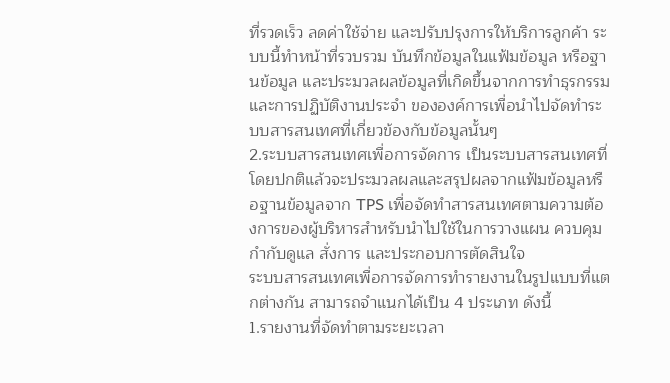ที่รวดเร็ว ลดค่าใช้จ่าย และปรับปรุงการให้บริการลูกค้า ระบบนี้ทำหน้าที่รวบรวม บันทึกข้อมูลในแฟ้มข้อมูล หรือฐานข้อมูล และประมวลผลข้อมูลที่เกิดขึ้นจากการทำธุรกรรมและการปฏิบัติงานประจำ ขององค์การเพื่อนำไปจัดทำระบบสารสนเทศที่เกี่ยวข้องกับข้อมูลนั้นๆ
2.ระบบสารสนเทศเพื่อการจัดการ เป็นระบบสารสนเทศที่โดยปกติแล้วจะประมวลผลและสรุปผลจากแฟ้มข้อมูลหรือฐานข้อมูลจาก TPS เพื่อจัดทำสารสนเทศตามความต้องการของผู้บริหารสำหรับนำไปใช้ในการวางแผน ควบคุม กำกับดูแล สั่งการ และประกอบการตัดสินใจ
ระบบสารสนเทศเพื่อการจัดการทำรายงานในรูปแบบที่แตกต่างกัน สามารถจำแนกได้เป็น 4 ประเภท ดังนี้
1.รายงานที่จัดทำตามระยะเวลา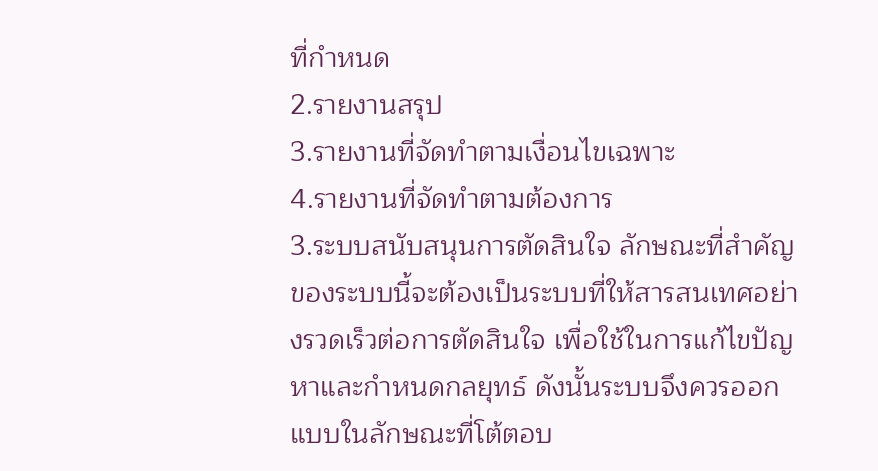ที่กำหนด
2.รายงานสรุป
3.รายงานที่จัดทำตามเงื่อนไขเฉพาะ
4.รายงานที่จัดทำตามต้องการ
3.ระบบสนับสนุนการตัดสินใจ ลักษณะที่สำคัญของระบบนี้จะต้องเป็นระบบที่ให้สารสนเทศอย่างรวดเร็วต่อการตัดสินใจ เพื่อใช้ในการแก้ไขปัญหาและกำหนดกลยุทธ์ ดังนั้นระบบจึงควรออกแบบในลักษณะที่โต้ตอบ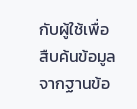กับผู้ใช้เพื่อสืบค้นข้อมูลจากฐานข้อ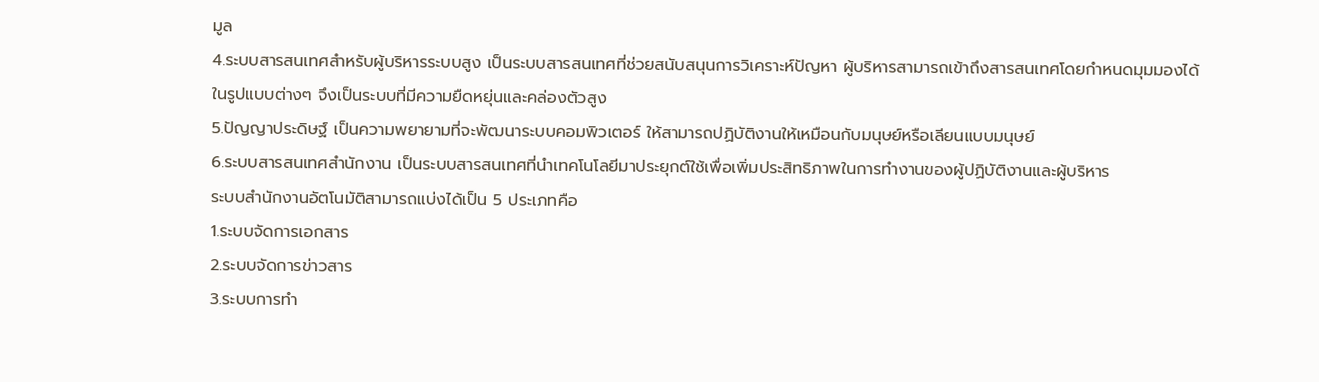มูล
4.ระบบสารสนเทศสำหรับผู้บริหารระบบสูง เป็นระบบสารสนเทศที่ช่วยสนับสนุนการวิเคราะห์ปัญหา ผู้บริหารสามารถเข้าถึงสารสนเทศโดยกำหนดมุมมองได้ในรูปแบบต่างๆ จึงเป็นระบบที่มีความยืดหยุ่นและคล่องตัวสูง
5.ปัญญาประดิษฐ์ เป็นความพยายามที่จะพัฒนาระบบคอมพิวเตอร์ ให้สามารถปฏิบัติงานให้เหมือนกับมนุษย์หรือเลียนแบบมนุษย์
6.ระบบสารสนเทศสำนักงาน เป็นระบบสารสนเทศที่นำเทคโนโลยีมาประยุกต์ใช้เพื่อเพิ่มประสิทธิภาพในการทำงานของผู้ปฏิบัติงานและผู้บริหาร
ระบบสำนักงานอัตโนมัติสามารถแบ่งได้เป็น 5 ประเภทคือ
1.ระบบจัดการเอกสาร
2.ระบบจัดการข่าวสาร
3.ระบบการทำ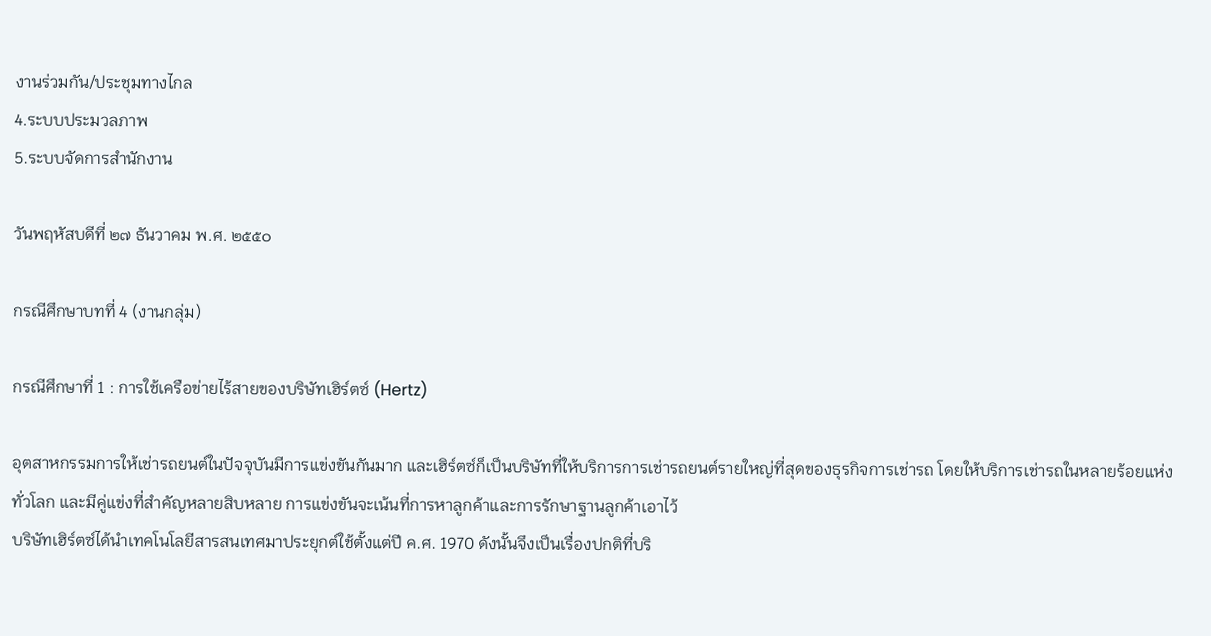งานร่วมกัน/ประชุมทางไกล
4.ระบบประมวลภาพ
5.ระบบจัดการสำนักงาน

วันพฤหัสบดีที่ ๒๗ ธันวาคม พ.ศ. ๒๕๕๐

กรณีศึกษาบทที่ 4 (งานกลุ่ม)

กรณีศึกษาที่ 1 : การใช้เครือข่ายไร้สายของบริษัทเฮิร์ตซ์ (Hertz)

อุตสาหกรรมการให้เช่ารถยนต์ในปัจจุบันมีการแข่งขันกันมาก และเฮิร์ตซ์ก็เป็นบริษัทที่ให้บริการการเช่ารถยนต์รายใหญ่ที่สุดของธุรกิจการเช่ารถ โดยให้บริการเช่ารถในหลายร้อยแห่งทั่วโลก และมีคู่แข่งที่สำคัญหลายสิบหลาย การแข่งขันจะเน้นที่การหาลูกค้าและการรักษาฐานลูกค้าเอาไว้
บริษัทเฮิร์ตซ์ได้นำเทคโนโลยีสารสนเทศมาประยุกต์ใช้ตั้งแต่ปี ค.ศ. 1970 ดังนั้นจึงเป็นเรื่องปกติที่บริ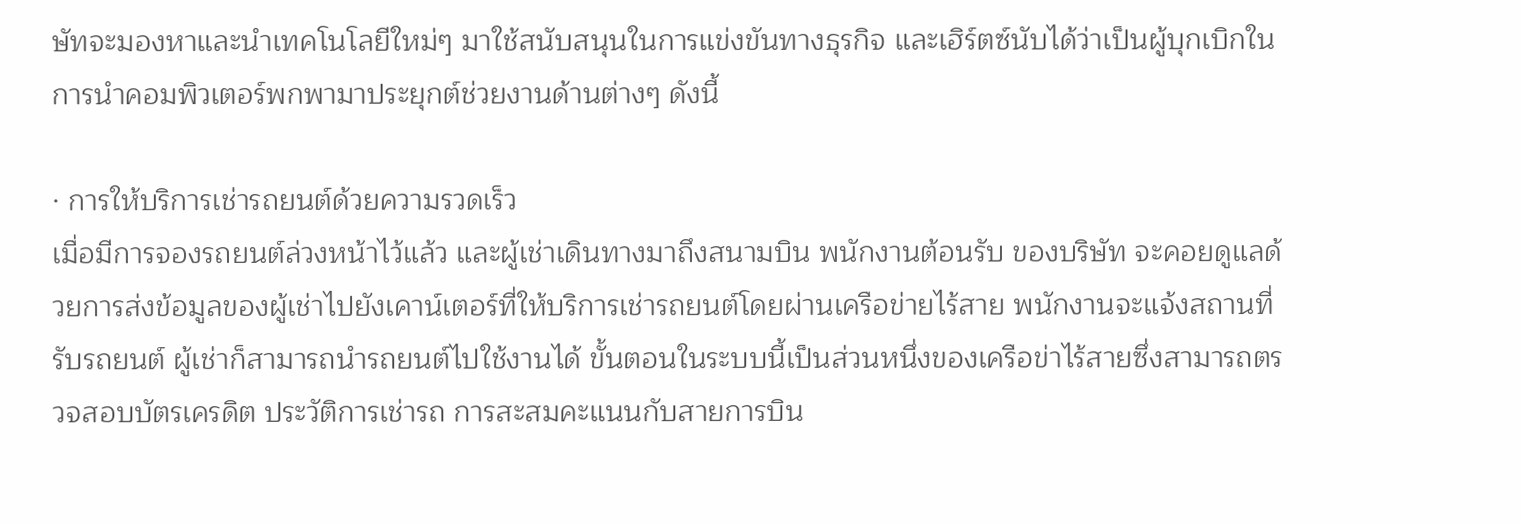ษัทจะมองหาและนำเทคโนโลยีใหม่ๆ มาใช้สนับสนุนในการแข่งขันทางธุรกิจ และเฮิร์ตซ์นับได้ว่าเป็นผู้บุกเบิกในการนำคอมพิวเตอร์พกพามาประยุกต์ช่วยงานด้านต่างๆ ดังนี้

· การให้บริการเช่ารถยนต์ด้วยความรวดเร็ว
เมื่อมีการจองรถยนต์ล่วงหน้าไว้แล้ว และผู้เช่าเดินทางมาถึงสนามบิน พนักงานต้อนรับ ของบริษัท จะคอยดูแลด้วยการส่งข้อมูลของผู้เช่าไปยังเคาน์เตอร์ที่ให้บริการเช่ารถยนต์โดยผ่านเครือข่ายไร้สาย พนักงานจะแจ้งสถานที่รับรถยนต์ ผู้เช่าก็สามารถนำรถยนต์ไปใช้งานได้ ขั้นตอนในระบบนี้เป็นส่วนหนึ่งของเครือข่าไร้สายซึ่งสามารถตรวจสอบบัตรเครดิต ประวัติการเช่ารถ การสะสมคะแนนกับสายการบิน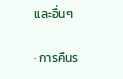และอื่นๆ

· การคืนร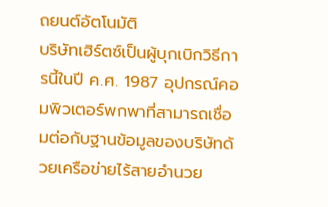ถยนต์อัตโนมัติ
บริษัทเฮิร์ตซ์เป็นผู้บุกเบิกวิธีการนี้ในปี ค.ศ. 1987 อุปกรณ์คอมพิวเตอร์พกพาที่สามารถเชื่อมต่อกับฐานข้อมูลของบริษัทด้วยเครือข่ายไร้สายอำนวย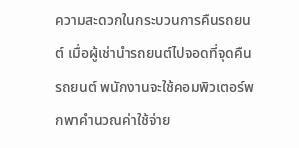ความสะดวกในกระบวนการคืนรถยนต์ เมื่อผู้เช่านำรถยนต์ไปจอดที่จุดคืนรถยนต์ พนักงานจะใช้คอมพิวเตอร์พกพาคำนวณค่าใช้จ่าย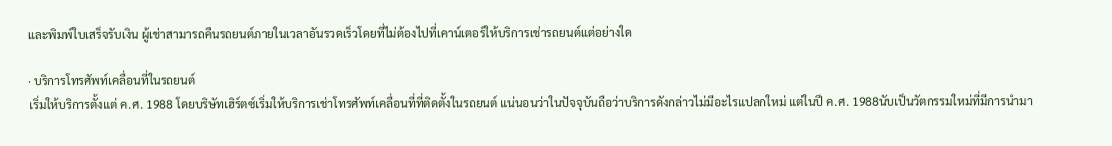และพิมพ์ใบเสร็จรับเงิน ผู้เช่าสามารถคืนรถยนต์ภายในเวลาอันรวดเร็วโดยที่ไม่ต้องไปที่เคาน์เตอร์ให้บริการเช่ารถยนต์แต่อย่างใด

· บริการโทรศัพท์เคลื่อนที่ในรถยนต์
เริ่มให้บริการตั้งแต่ ค.ศ. 1988 โดยบริษัทเฮิร์ตซ์เริ่มให้บริการเช่าโทรศัพท์เคลื่อนที่ที่ติดตั้งในรถยนต์ แน่นอนว่าในปัจจุบันถือว่าบริการดังกล่าวไม่มีอะไรแปลกใหม่ แต่ในปี ค.ศ. 1988นับเป็นวัตกรรมใหม่ที่มีการนำมา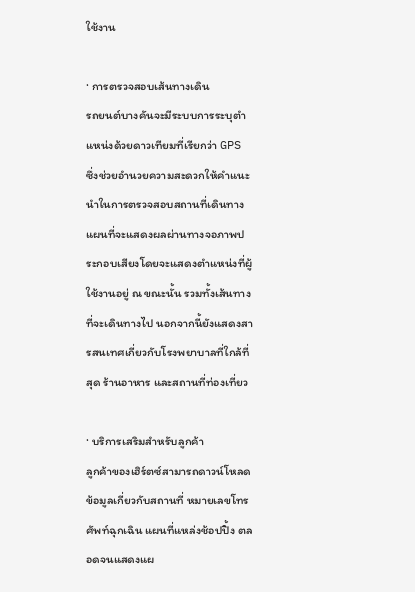ใช้งาน

· การตรวจสอบเส้นทางเดิน
รถยนต์บางคันจะมีระบบการระบุตำแหน่งด้วยดาวเทียมที่เรียกว่า GPS ซึ่งช่วยอำนวยความสะดวกให้คำแนะนำในการตรวจสอบสถานที่เดินทาง แผนที่จะแสดงผลผ่านทางจอภาพประกอบเสียงโดยจะแสดงตำแหน่งที่ผู้ใช้งานอยู่ ณ ขณะนั้น รวมทั้งเส้นทางที่จะเดินทางไป นอกจากนี้ยังแสดงสารสนเทศเกี่ยวกับโรงพยาบาลที่ใกล้ที่สุด ร้านอาหาร และสถานที่ท่องเที่ยว

· บริการเสริมสำหรับลูกค้า
ลูกค้าของเฮิร์ตซ์สามารถดาวน์โหลดข้อมูลเกี่ยวกับสถานที่ หมายเลขโทรศัพท์ฉุกเฉิน แผนที่แหล่งช้อปปิ้ง ตลอดจนแสดงแผ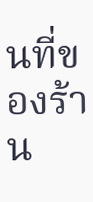นที่ของร้าน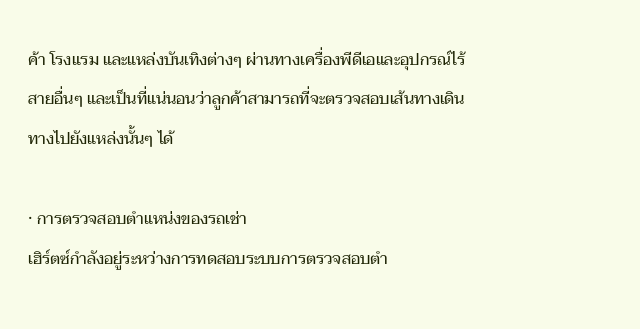ค้า โรงแรม และแหล่งบันเทิงต่างๆ ผ่านทางเครื่องพีดีเอและอุปกรณ์ไร้สายอื่นๆ และเป็นที่แน่นอนว่าลูกค้าสามารถที่จะตรวจสอบเส้นทางเดินทางไปยังแหล่งนั้นๆ ได้

· การตรวจสอบตำแหน่งของรถเช่า
เฮิร์ตซ์กำลังอยู่ระหว่างการทดสอบระบบการตรวจสอบตำ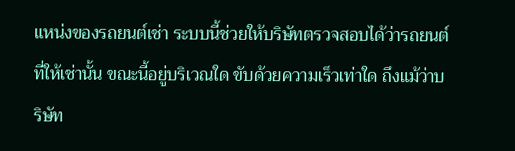แหน่งของรถยนต์เช่า ระบบนี้ช่วยให้บริษัทตรวจสอบได้ว่ารถยนต์ที่ให้เช่านั้น ขณะนี้อยู่บริเวณใด ขับด้วยความเร็วเท่าใด ถึงแม้ว่าบริษัท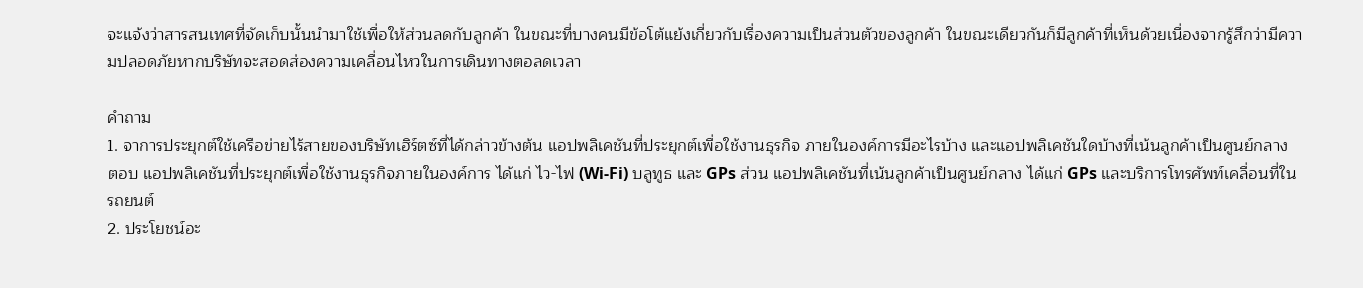จะแจ้งว่าสารสนเทศที่จัดเก็บนั้นนำมาใช้เพื่อให้ส่วนลดกับลูกค้า ในขณะที่บางคนมีข้อโต้แย้งเกี่ยวกับเรื่องความเป็นส่วนตัวของลูกค้า ในขณะเดียวกันก็มีลูกค้าที่เห็นด้วยเนื่องจากรู้สึกว่ามีความปลอดภัยหากบริษัทจะสอดส่องความเคลื่อนไหวในการเดินทางตอลดเวลา

คำถาม
1. จาการประยุกต์ใช้เครือข่ายไร้สายของบริษัทเฮิร์ตซ์ที่ได้กล่าวข้างต้น แอปพลิเคชันที่ประยุกต์เพื่อใช้งานธุรกิจ ภายในองค์การมีอะไรบ้าง และแอปพลิเคชันใดบ้างที่เน้นลูกค้าเป็นศูนย์กลาง
ตอบ แอปพลิเคชันที่ประยุกต์เพื่อใช้งานธุรกิจภายในองค์การ ได้แก่ ไว-ไฟ (Wi-Fi) บลูทูธ และ GPs ส่วน แอปพลิเคชันที่เน้นลูกค้าเป็นศูนย์กลาง ได้แก่ GPs และบริการโทรศัพท์เคลื่อนที่ในรถยนต์
2. ประโยชน์อะ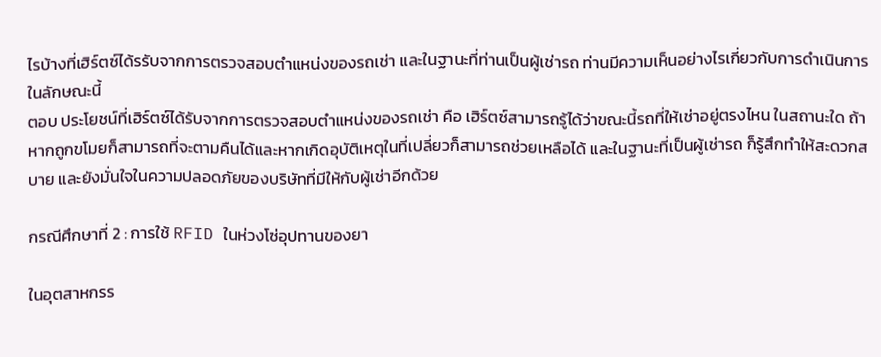ไรบ้างที่เฮิร์ตซ์ได้รรับจากการตรวจสอบตำแหน่งของรถเช่า และในฐานะที่ท่านเป็นผู้เช่ารถ ท่านมีความเห็นอย่างไรเกี่ยวกับการดำเนินการในลักษณะนี้
ตอบ ประโยชน์ที่เฮิร์ตซ์ได้รับจากการตรวจสอบตำแหน่งของรถเช่า คือ เฮิร์ตซ์สามารถรู้ได้ว่าขณะนี้รถที่ให้เช่าอยู่ตรงไหน ในสถานะใด ถ้าหากถูกขโมยก็สามารถที่จะตามคืนได้และหากเกิดอุบัติเหตุในที่เปลี่ยวก็สามารถช่วยเหลือได้ และในฐานะที่เป็นผู้เช่ารถ ก็รู้สึกทำให้สะดวกสบาย และยังมั่นใจในความปลอดภัยของบริษัทที่มีให้กับผู้เช่าอีกด้วย

กรณีศึกษาที่ 2 : การใช้ RFID ในห่วงโซ่อุปทานของยา

ในอุตสาหกรร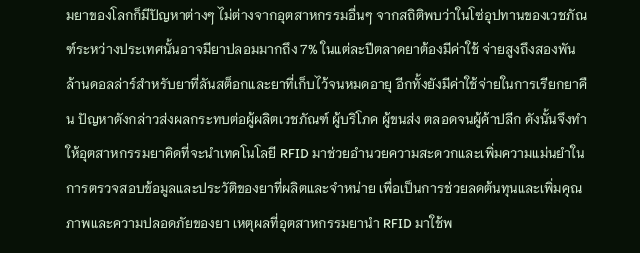มยาของโลกก็มีปัญหาต่างๆ ไม่ต่างจากอุตสาหกรรมอื่นๆ จากสถิติพบว่าในโซ่อุปทานของเวชภัณฑ์ระหว่างประเทศนั้นอาจมียาปลอมมากถึง 7% ในแต่ละปีตลาดยาต้องมีค่าใช้ จ่ายสูงถึงสองพันล้านดอลล่าร์สำหรับยาที่ลันสต็อกและยาที่เก็บไว้จนหมดอายุ อีกทั้งยังมีค่าใช้จ่ายในการเรียกยาคืน ปัญหาดังกล่าวส่งผลกระทบต่อผู้ผลิตเวชภัณฑ์ ผู้บริโภค ผู้ขนส่ง ตลอดจนผู้ค้าปลีก ดังนั้นจึงทำให้อุตสาหกรรมยาคิดที่จะนำเทคโนโลยี RFID มาช่วยอำนวยความสะดวกและเพิ่มความแม่นยำในการตรวจสอบข้อมูลและประวัติของยาที่ผลิตและจำหน่าย เพื่อเป็นการช่วยลดต้นทุนและเพิ่มคุณภาพและความปลอดภัยของยา เหตุผลที่อุตสาหกรรมยานำ RFID มาใช้พ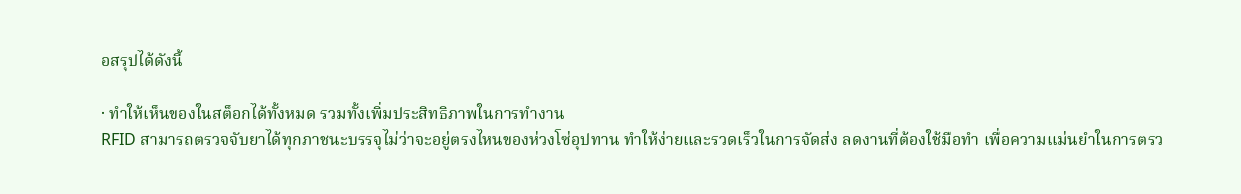อสรุปได้ดังนี้

· ทำให้เห็นของในสต็อกได้ทั้งหมด รวมทั้งเพิ่มประสิทธิภาพในการทำงาน
RFID สามารถตรวจจับยาได้ทุกภาชนะบรรจุไม่ว่าจะอยู่ตรงไหนของห่วงโซ่อุปทาน ทำให้ง่ายและรวดเร็วในการจัดส่ง ลดงานที่ต้องใช้มือทำ เพื่อความแม่นยำในการตรว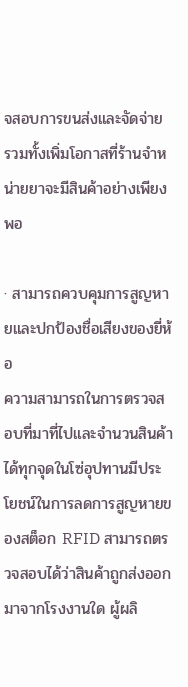จสอบการขนส่งและจัดจ่าย รวมทั้งเพิ่มโอกาสที่ร้านจำหน่ายยาจะมีสินค้าอย่างเพียงพอ

· สามารถควบคุมการสูญหายและปกป้องชื่อเสียงของยี่ห้อ
ความสามารถในการตรวจสอบที่มาที่ไปและจำนวนสินค้าได้ทุกจุดในโซ่อุปทานมีประโยชน์ในการลดการสูญหายของสต็อก RFID สามารถตรวจสอบได้ว่าสินค้าถูกส่งออกมาจากโรงงานใด ผู้ผลิ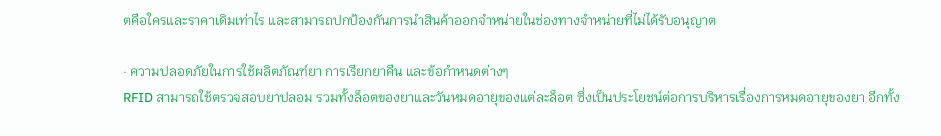ตคือใครและราคาเดิมเท่าไร และสามารถปกป้องกันการนำสินค้าออกจำหน่ายในช่องทางจำหน่ายที่ไม่ได้รับอนุญาต

· ความปลอดภัยในการใช้ผลิตภัณฑ์ยา การเรียกยาคืน และข้อกำหนดต่างๆ
RFID สามารถใช้ตรวจสอบยาปลอม รวมทั้งล็อตของยาและวันหมดอายุของแต่ละล็อต ซึ่งเป็นประโยชน์ต่อการบริหารเรื่องการหมดอายุของยา อีกทั้ง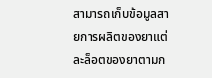สามารถเก็บข้อมูลสายการผลิตของยาแต่ละล็อตของยาตามก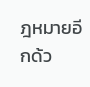ฎหมายอีกด้ว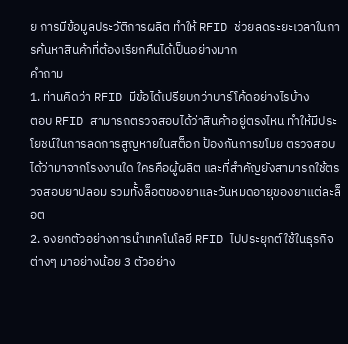ย การมีข้อมูลประวัติการผลิต ทำให้ RFID ช่วยลดระยะเวลาในการค้นหาสินค้าที่ต้องเรียกคืนได้เป็นอย่างมาก
คำถาม
1. ท่านคิดว่า RFID มีข้อได้เปรียบกว่าบาร์โค้ดอย่างไรบ้าง
ตอบ RFID สามารถตรวจสอบได้ว่าสินค้าอยู่ตรงไหน ทำให้มีประโยชน์ในการลดการสูญหายในสต็อก ป้องกันการขโมย ตรวจสอบได้ว่ามาจากโรงงานใด ใครคือผู้ผลิต และที่สำคัญยังสามารถใช้ตรวจสอบยาปลอม รวมทั้งล็อตของยาและวันหมดอายุของยาแต่ละล็อต
2. จงยกตัวอย่างการนำเทคโนโลยี RFID ไปประยุกต์ใช้ในธุรกิจต่างๆ มาอย่างน้อย 3 ตัวอย่าง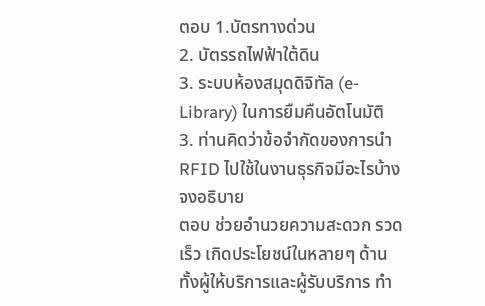ตอบ 1.บัตรทางด่วน
2. บัตรรถไฟฟ้าใต้ดิน
3. ระบบห้องสมุดดิจิทัล (e-Library) ในการยืมคืนอัตโนมัติ
3. ท่านคิดว่าข้อจำกัดของการนำ RFID ไปใช้ในงานธุรกิจมีอะไรบ้าง จงอธิบาย
ตอบ ช่วยอำนวยความสะดวก รวดเร็ว เกิดประโยชน์ในหลายๆ ด้าน ทั้งผู้ให้บริการและผู้รับบริการ ทำ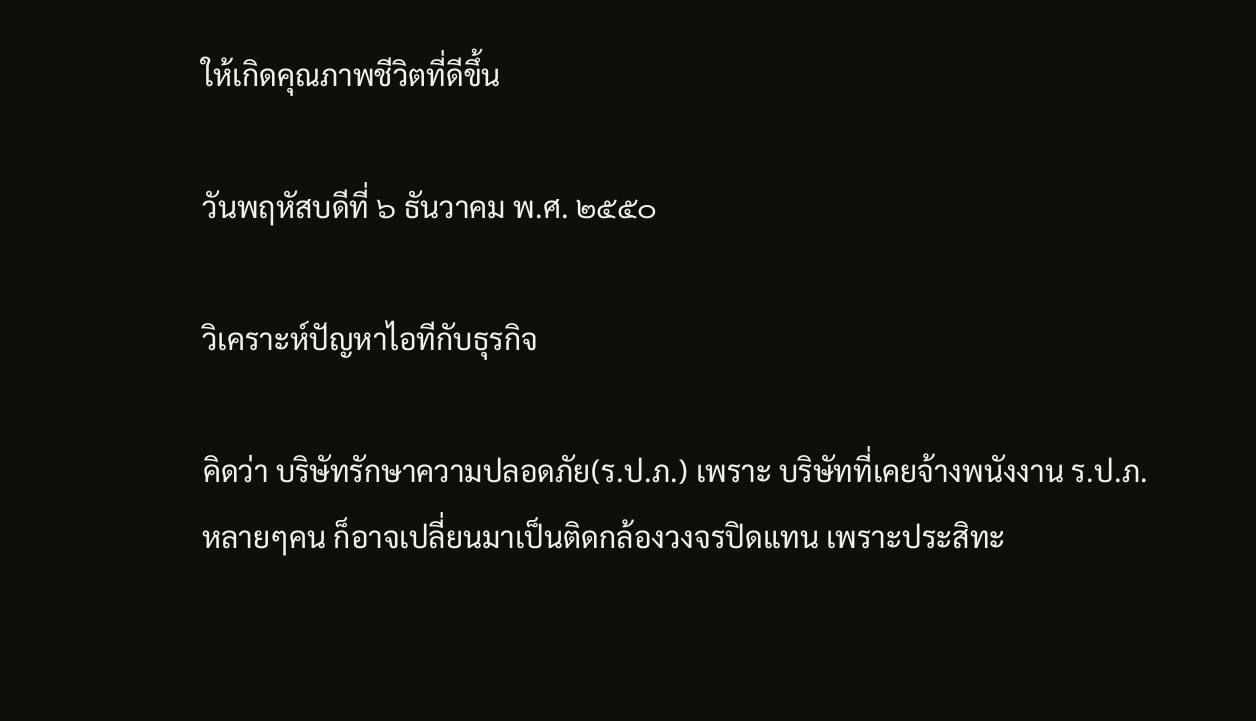ให้เกิดคุณภาพชีวิตที่ดีขึ้น

วันพฤหัสบดีที่ ๖ ธันวาคม พ.ศ. ๒๕๕๐

วิเคราะห์ปัญหาไอทีกับธุรกิจ

คิดว่า บริษัทรักษาความปลอดภัย(ร.ป.ภ.) เพราะ บริษัทที่เคยจ้างพนังงาน ร.ป.ภ. หลายๆคน ก็อาจเปลี่ยนมาเป็นติดกล้องวงจรปิดแทน เพราะประสิทะ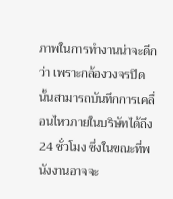ภาพในการทำงานน่าจะดีกว่า เพราะกล้องวงจรปิดนั้นสามารถบันทึกการเคลื่อนไหวภายในบริษัทได้ถึง 24 ชั่วโมง ซึ่งในขณะที่พนังงานอาจจะ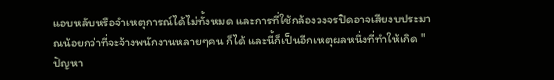แอบหลับหรือจำเหตุการณ์ได้ไม่ทั้งหมด และการที่ใช้กล้องวงจรปิดอาจเสียงบประมาณน้อยกว่าที่จะจ้างพนักงานหลายๆคน ก็ได้ และนี้ก็เป็นอีกเหตุผลหนึ่งที่ทำให้เกิด "ปัญหา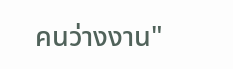คนว่างงาน"